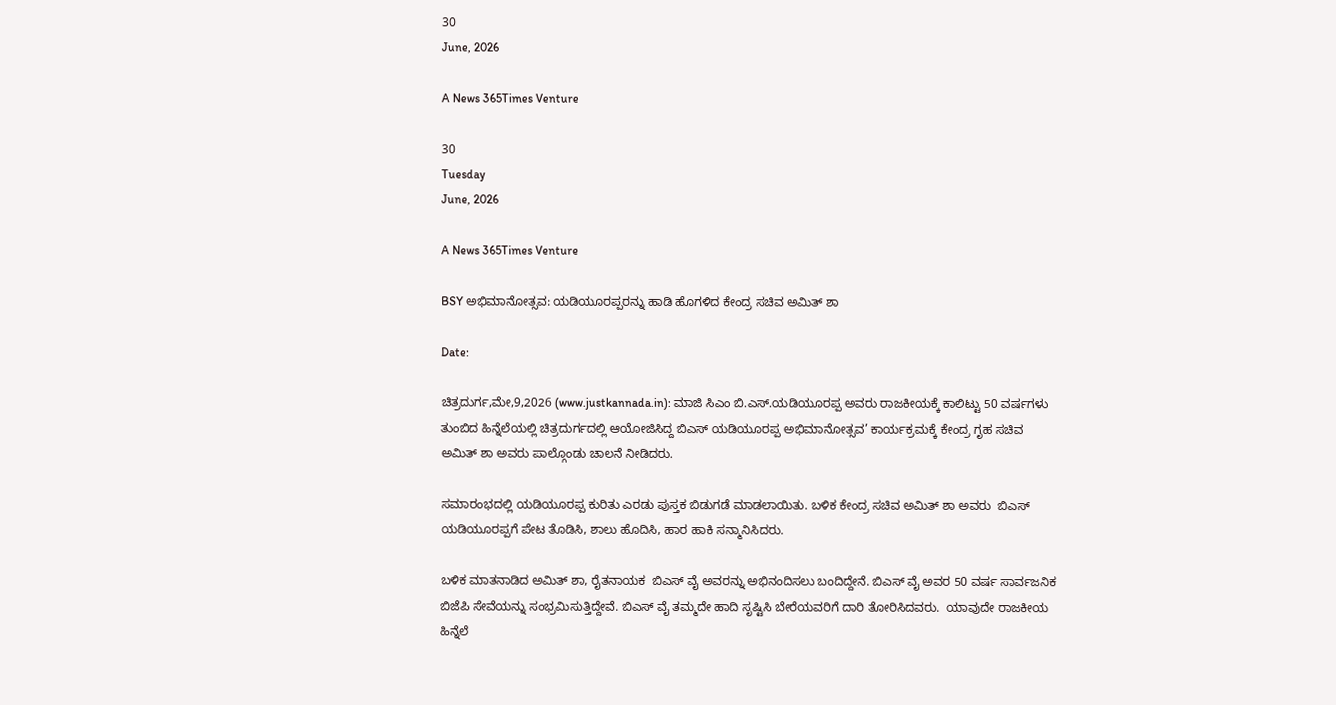30
June, 2026

A News 365Times Venture

30
Tuesday
June, 2026

A News 365Times Venture

BSY ಅಭಿಮಾನೋತ್ಸವ: ಯಡಿಯೂರಪ್ಪರನ್ನು ಹಾಡಿ ಹೊಗಳಿದ ಕೇಂದ್ರ ಸಚಿವ ಅಮಿತ್ ಶಾ

Date:

ಚಿತ್ರದುರ್ಗ,ಮೇ,9,2026 (www.justkannada.in): ಮಾಜಿ ಸಿಎಂ ಬಿ.ಎಸ್.ಯಡಿಯೂರಪ್ಪ ಅವರು ರಾಜಕೀಯಕ್ಕೆ ಕಾಲಿಟ್ಟು 50 ವರ್ಷಗಳು ತುಂಬಿದ ಹಿನ್ನೆಲೆಯಲ್ಲಿ ಚಿತ್ರದುರ್ಗದಲ್ಲಿ ಆಯೋಜಿಸಿದ್ದ ಬಿಎಸ್ ಯಡಿಯೂರಪ್ಪ ಅಭಿಮಾನೋತ್ಸವ’ ಕಾರ್ಯಕ್ರಮಕ್ಕೆ ಕೇಂದ್ರ ಗೃಹ ಸಚಿವ ಅಮಿತ್‌ ಶಾ ಅವರು ಪಾಲ್ಗೊಂಡು ಚಾಲನೆ ನೀಡಿದರು.

ಸಮಾರಂಭದಲ್ಲಿ ಯಡಿಯೂರಪ್ಪ ಕುರಿತು ಎರಡು ಪುಸ್ತಕ ಬಿಡುಗಡೆ ಮಾಡಲಾಯಿತು. ಬಳಿಕ ಕೇಂದ್ರ ಸಚಿವ ಅಮಿತ್‌ ಶಾ ಅವರು  ಬಿಎಸ್‌ ಯಡಿಯೂರಪ್ಪಗೆ ಪೇಟ ತೊಡಿಸಿ, ಶಾಲು ಹೊದಿಸಿ, ಹಾರ ಹಾಕಿ ಸನ್ಮಾನಿಸಿದರು.

ಬಳಿಕ ಮಾತನಾಡಿದ ಅಮಿತ್ ಶಾ, ರೈತನಾಯಕ  ಬಿಎಸ್ ವೈ ಅವರನ್ನು ಅಭಿನಂದಿಸಲು ಬಂದಿದ್ದೇನೆ. ಬಿಎಸ್ ವೈ ಅವರ 50 ವರ್ಷ ಸಾರ್ವಜನಿಕ ಬಿಜೆಪಿ ಸೇವೆಯನ್ನು ಸಂಭ್ರಮಿಸುತ್ತಿದ್ದೇವೆ. ಬಿಎಸ್ ವೈ ತಮ್ಮದೇ ಹಾದಿ ಸೃಷ್ಟಿಸಿ ಬೇರೆಯವರಿಗೆ ದಾರಿ ತೋರಿಸಿದವರು.  ಯಾವುದೇ ರಾಜಕೀಯ ಹಿನ್ನೆಲೆ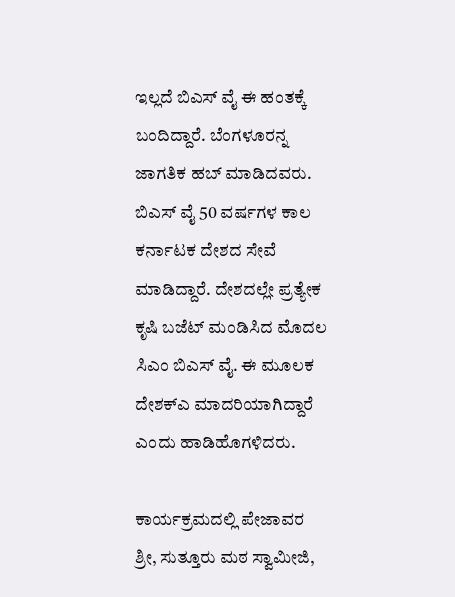ಇಲ್ಲದೆ ಬಿಎಸ್ ವೈ ಈ ಹಂತಕ್ಕೆ ಬಂದಿದ್ದಾರೆ. ಬೆಂಗಳೂರನ್ನ ಜಾಗತಿಕ ಹಬ್ ಮಾಡಿದವರು.  ಬಿಎಸ್ ವೈ 50 ವರ್ಷಗಳ ಕಾಲ ಕರ್ನಾಟಕ ದೇಶದ ಸೇವೆ ಮಾಡಿದ್ದಾರೆ. ದೇಶದಲ್ಲೇ ಪ್ರತ್ಯೇಕ ಕೃಷಿ ಬಜೆಟ್ ಮಂಡಿಸಿದ ಮೊದಲ ಸಿಎಂ ಬಿಎಸ್ ವೈ. ಈ ಮೂಲಕ ದೇಶಕ್ಎ ಮಾದರಿಯಾಗಿದ್ದಾರೆ ಎಂದು ಹಾಡಿಹೊಗಳಿದರು.

ಕಾರ್ಯಕ್ರಮದಲ್ಲಿ ಪೇಜಾವರ ಶ್ರೀ, ಸುತ್ತೂರು ಮಠ ಸ್ವಾಮೀಜಿ,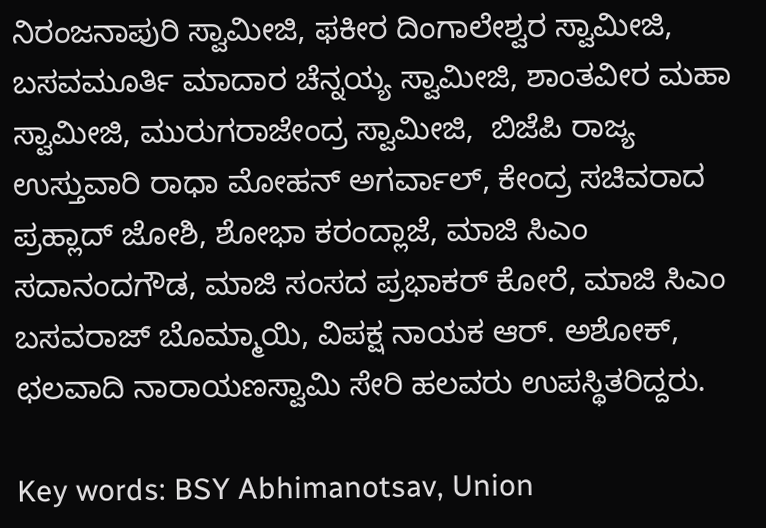ನಿರಂಜನಾಪುರಿ ಸ್ವಾಮೀಜಿ, ಫಕೀರ ದಿಂಗಾಲೇಶ್ವರ ಸ್ವಾಮೀಜಿ, ಬಸವಮೂರ್ತಿ ಮಾದಾರ ಚೆನ್ನಯ್ಯ ಸ್ವಾಮೀಜಿ, ಶಾಂತವೀರ ಮಹಾ ಸ್ವಾಮೀಜಿ, ಮುರುಗರಾಜೇಂದ್ರ ಸ್ವಾಮೀಜಿ,  ಬಿಜೆಪಿ ರಾಜ್ಯ ಉಸ್ತುವಾರಿ ರಾಧಾ ಮೋಹನ್ ಅಗರ್ವಾಲ್, ಕೇಂದ್ರ ಸಚಿವರಾದ ಪ್ರಹ್ಲಾದ್ ಜೋಶಿ, ಶೋಭಾ ಕರಂದ್ಲಾಜೆ, ಮಾಜಿ ಸಿಎಂ ಸದಾನಂದಗೌಡ, ಮಾಜಿ ಸಂಸದ ಪ್ರಭಾಕರ್ ಕೋರೆ, ಮಾಜಿ ಸಿಎಂ ಬಸವರಾಜ್ ಬೊಮ್ಮಾಯಿ, ವಿಪಕ್ಷ ನಾಯಕ ಆರ್. ಅಶೋಕ್, ಛಲವಾದಿ ನಾರಾಯಣಸ್ವಾಮಿ ಸೇರಿ ಹಲವರು ಉಪಸ್ಥಿತರಿದ್ದರು.

Key words: BSY Abhimanotsav, Union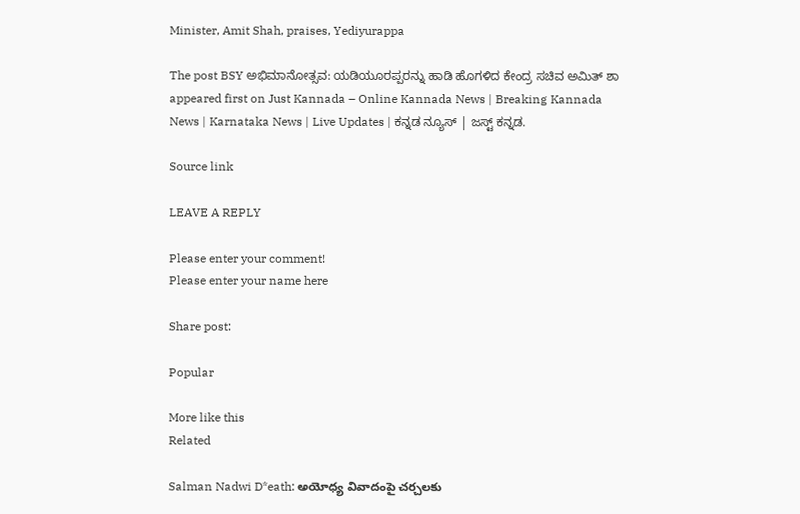Minister, Amit Shah, praises, Yediyurappa

The post BSY ಅಭಿಮಾನೋತ್ಸವ: ಯಡಿಯೂರಪ್ಪರನ್ನು ಹಾಡಿ ಹೊಗಳಿದ ಕೇಂದ್ರ ಸಚಿವ ಅಮಿತ್ ಶಾ appeared first on Just Kannada – Online Kannada News | Breaking Kannada News | Karnataka News | Live Updates | ಕನ್ನಡ ನ್ಯೂಸ್ | ಜಸ್ಟ್ ಕನ್ನಡ.

Source link

LEAVE A REPLY

Please enter your comment!
Please enter your name here

Share post:

Popular

More like this
Related

Salman Nadwi D*eath: అయోధ్య వివాదంపై చర్చలకు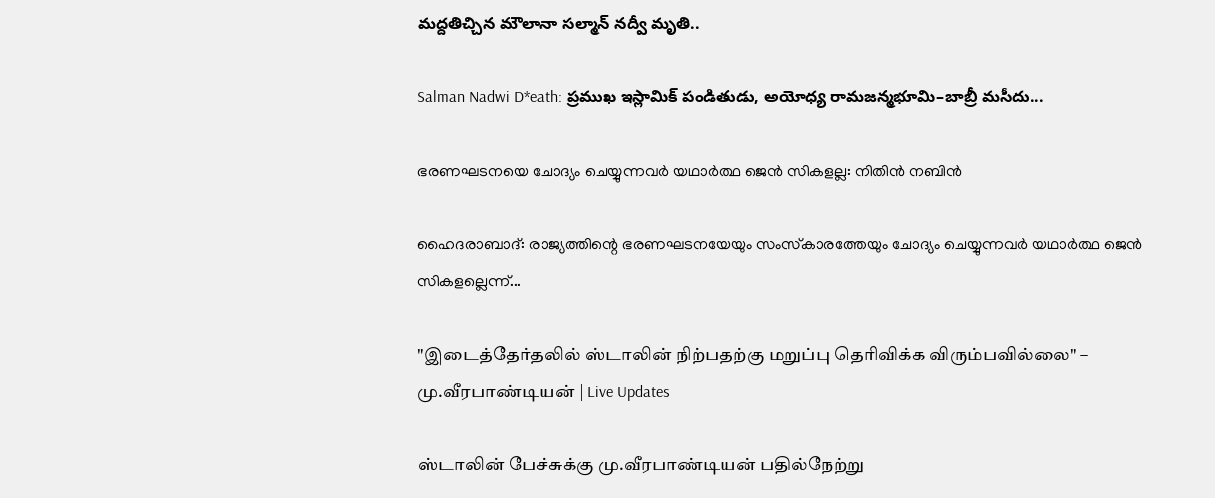మద్దతిచ్చిన మౌలానా సల్మాన్ నద్వీ మృతి..

Salman Nadwi D*eath: ప్రముఖ ఇస్లామిక్ పండితుడు, అయోధ్య రామజన్మభూమి–బాబ్రీ మసీదు...

ഭരണഘടനയെ ചോദ്യം ചെയ്യുന്നവര്‍ യഥാര്‍ത്ഥ ജെന്‍ സികളല്ല: നിതിന്‍ നബിന്‍

ഹൈദരാബാദ്: രാജ്യത്തിന്റെ ഭരണഘടനയേയും സംസ്‌കാരത്തേയും ചോദ്യം ചെയ്യുന്നവര്‍ യഥാര്‍ത്ഥ ജെന്‍ സികളല്ലെന്ന്...

"இடைத்தேர்தலில் ஸ்டாலின் நிற்பதற்கு மறுப்பு தெரிவிக்க விரும்பவில்லை" – மு.வீரபாண்டியன் | Live Updates

ஸ்டாலின் பேச்சுக்கு மு.வீரபாண்டியன் பதில்நேற்று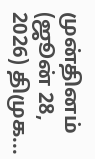முன்தினம் (ஜூன் 28, 2026) திமுக...